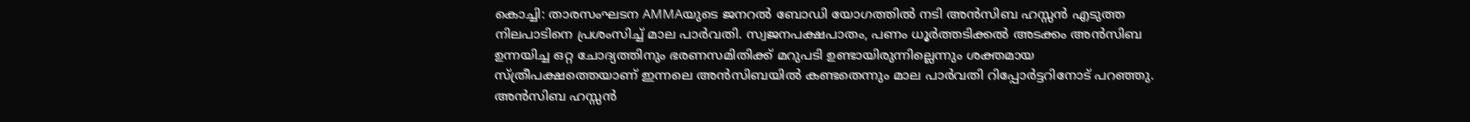കൊച്ചി: താരസംഘടന AMMAയുടെ ജനറല്‍ ബോഡി യോഗത്തില്‍ നടി അന്‍സിബ ഹസ്സൻ എടുത്ത നിലപാടിനെ പ്രശംസിച്ച് മാല പാര്‍വതി. സ്വജനപക്ഷപാതം, പണം ധൂര്‍ത്തടിക്കല്‍ അടക്കം അന്‍സിബ ഉന്നയിച്ച ഒറ്റ ചോദ്യത്തിനും ഭരണസമിതിക്ക് മറുപടി ഉണ്ടായിരുന്നില്ലെന്നും ശക്തമായ സ്ത്രീപക്ഷത്തെയാണ് ഇന്നലെ അന്‍സിബയില്‍ കണ്ടതെന്നും മാല പാര്‍വതി റിപ്പോര്‍ട്ടറിനോട് പറഞ്ഞു. അൻസിബ ഹസ്സൻ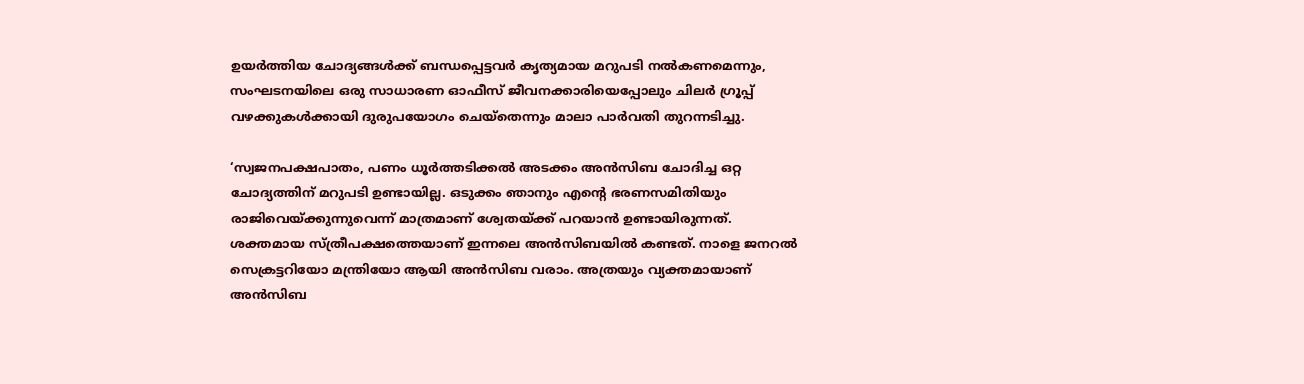ഉയർത്തിയ ചോദ്യങ്ങൾക്ക് ബന്ധപ്പെട്ടവർ കൃത്യമായ മറുപടി നൽകണമെന്നും, സംഘടനയിലെ ഒരു സാധാരണ ഓഫീസ് ജീവനക്കാരിയെപ്പോലും ചിലർ ഗ്രൂപ്പ് വഴക്കുകൾക്കായി ദുരുപയോഗം ചെയ്തെന്നും മാലാ പാർവതി തുറന്നടിച്ചു.

‘സ്വജനപക്ഷപാതം, പണം ധൂര്‍ത്തടിക്കല്‍ അടക്കം അന്‍സിബ ചോദിച്ച ഒറ്റ ചോദ്യത്തിന് മറുപടി ഉണ്ടായില്ല. ഒടുക്കം ഞാനും എന്റെ ഭരണസമിതിയും രാജിവെയ്ക്കുന്നുവെന്ന് മാത്രമാണ് ശ്വേതയ്ക്ക് പറയാന്‍ ഉണ്ടായിരുന്നത്. ശക്തമായ സ്ത്രീപക്ഷത്തെയാണ് ഇന്നലെ അന്‍സിബയില്‍ കണ്ടത്. നാളെ ജനറല്‍ സെക്രട്ടറിയോ മന്ത്രിയോ ആയി അന്‍സിബ വരാം. അത്രയും വ്യക്തമായാണ് അന്‍സിബ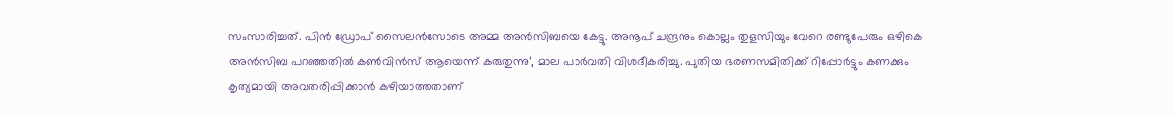സംസാരിച്ചത്. പിന്‍ ഡ്രോപ് സൈലന്‍സോടെ അമ്മ അന്‍സിബയെ കേട്ടു. അനൂപ് ചന്ദ്രനും കൊല്ലം തുളസിയും വേറെ രണ്ടുപേരും ഒഴികെ അന്‍സിബ പറഞ്ഞതില്‍ കണ്‍വിന്‍സ് ആയെന്ന് കരുതുന്നു’, മാല പാര്‍വതി വിശദീകരിച്ചു. പുതിയ ഭരണസമിതിക്ക് റിപ്പോര്‍ട്ടും കണക്കും കൃത്യമായി അവതരിപ്പിക്കാന്‍ കഴിയാത്തതാണ്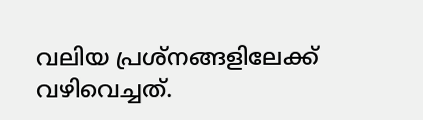വലിയ പ്രശ്‌നങ്ങളിലേക്ക് വഴിവെച്ചത്.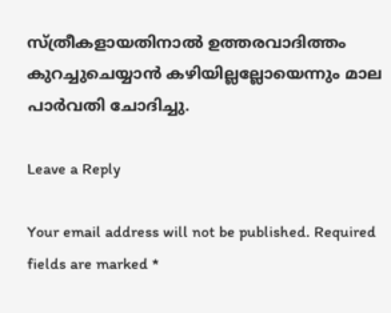സ്ത്രീകളായതിനാല്‍ ഉത്തരവാദിത്തം കുറച്ചുചെയ്യാന്‍ കഴിയില്ലല്ലോയെന്നും മാല പാര്‍വതി ചോദിച്ചു.

Leave a Reply

Your email address will not be published. Required fields are marked *